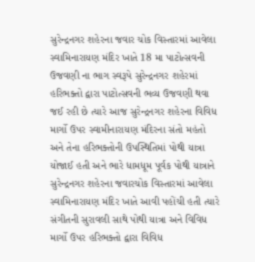સુરેન્દ્રનગર શહેરના જવાર ચોક વિસ્તારમાં આવેલા સ્વામિનારાયણ મંદિર ખાતે 18 મા પાટોત્સવની ઉજવણી ના ભાગ સ્વરૂપે સુરેન્દ્રનગર શહેરમાં હરિભક્તો દ્વારા પાટોત્સવની ભવ્ય ઉજવણી થવા જઈ રહી છે ત્યારે આજ સુરેન્દ્રનગર શહેરના વિવિધ માર્ગો ઉપર સ્વામીનારાયણ મંદિરના સંતો મહંતો અને તેના હરિભક્તોની ઉપસ્થિતિમાં પોથી યાત્રા યોજાઈ હતી અને ભારે ધામધૂમ પૂર્વક પોથી યાત્રાને સુરેન્દ્રનગર શહેરના જવારચોક વિસ્તારમાં આવેલા સ્વામિનારાયણ મંદિર ખાતે આવી પહોંચી હતી ત્યારે સંગીતની સુરાવલી સાથે પોથી યાત્રા અને વિવિધ માર્ગો ઉપર હરિભક્તો દ્વારા વિવિધ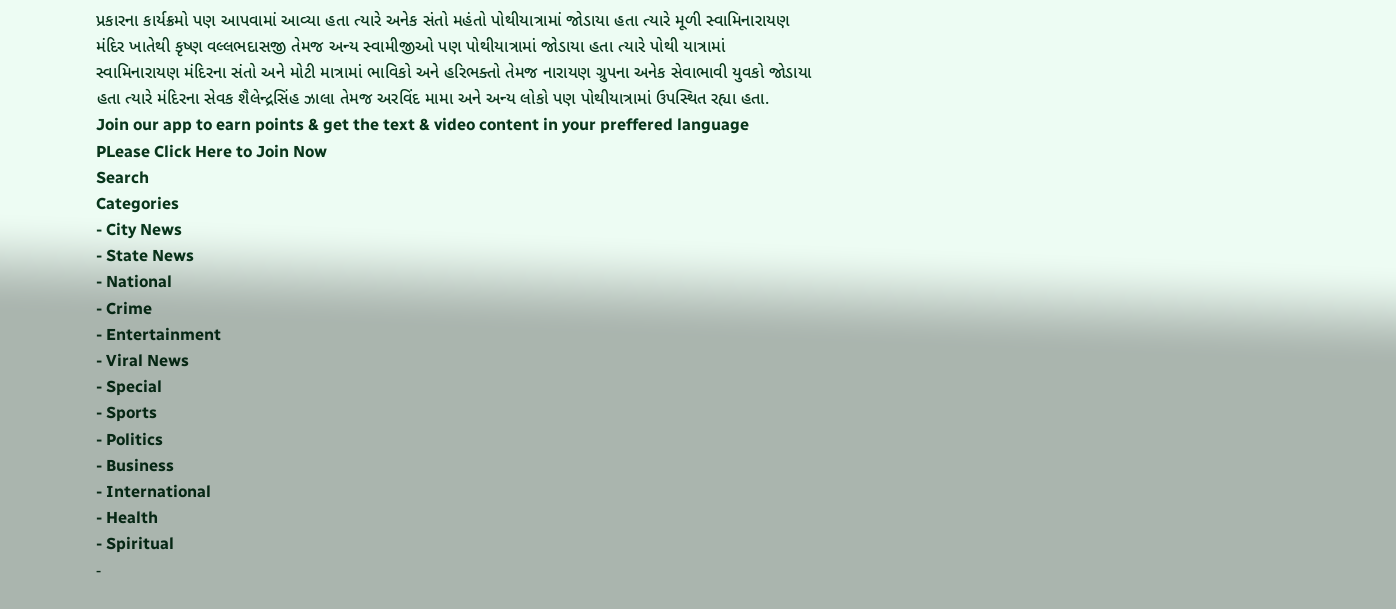પ્રકારના કાર્યક્રમો પણ આપવામાં આવ્યા હતા ત્યારે અનેક સંતો મહંતો પોથીયાત્રામાં જોડાયા હતા ત્યારે મૂળી સ્વામિનારાયણ મંદિર ખાતેથી કૃષ્ણ વલ્લભદાસજી તેમજ અન્ય સ્વામીજીઓ પણ પોથીયાત્રામાં જોડાયા હતા ત્યારે પોથી યાત્રામાં સ્વામિનારાયણ મંદિરના સંતો અને મોટી માત્રામાં ભાવિકો અને હરિભક્તો તેમજ નારાયણ ગ્રુપના અનેક સેવાભાવી યુવકો જોડાયા હતા ત્યારે મંદિરના સેવક શૈલેન્દ્રસિંહ ઝાલા તેમજ અરવિંદ મામા અને અન્ય લોકો પણ પોથીયાત્રામાં ઉપસ્થિત રહ્યા હતા.
Join our app to earn points & get the text & video content in your preffered language
PLease Click Here to Join Now
Search
Categories
- City News
- State News
- National
- Crime
- Entertainment
- Viral News
- Special
- Sports
- Politics
- Business
- International
- Health
- Spiritual
-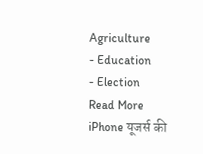Agriculture
- Education
- Election
Read More
iPhone यूजर्स की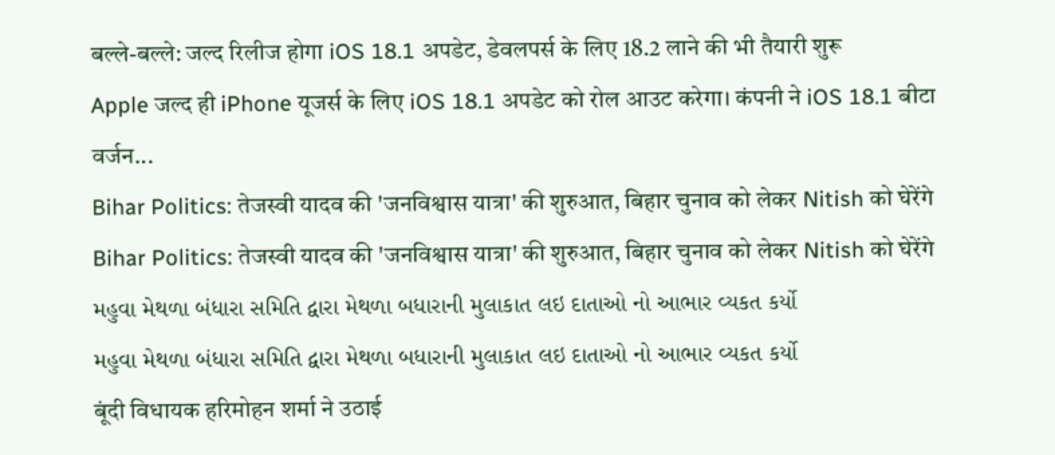बल्ले-बल्ले: जल्द रिलीज होगा iOS 18.1 अपडेट, डेवलपर्स के लिए 18.2 लाने की भी तैयारी शुरू
Apple जल्द ही iPhone यूजर्स के लिए iOS 18.1 अपडेट को रोल आउट करेगा। कंपनी ने iOS 18.1 बीटा वर्जन...
Bihar Politics: तेजस्वी यादव की 'जनविश्वास यात्रा' की शुरुआत, बिहार चुनाव को लेकर Nitish को घेरेंगे
Bihar Politics: तेजस्वी यादव की 'जनविश्वास यात्रा' की शुरुआत, बिहार चुनाव को लेकर Nitish को घेरेंगे
મહુવા મેથળા બંધારા સમિતિ દ્વારા મેથળા બધારાની મુલાકાત લઇ દાતાઓ નો આભાર વ્યકત કર્યો
મહુવા મેથળા બંધારા સમિતિ દ્વારા મેથળા બધારાની મુલાકાત લઇ દાતાઓ નો આભાર વ્યકત કર્યો
बूंदी विधायक हरिमोहन शर्मा ने उठाई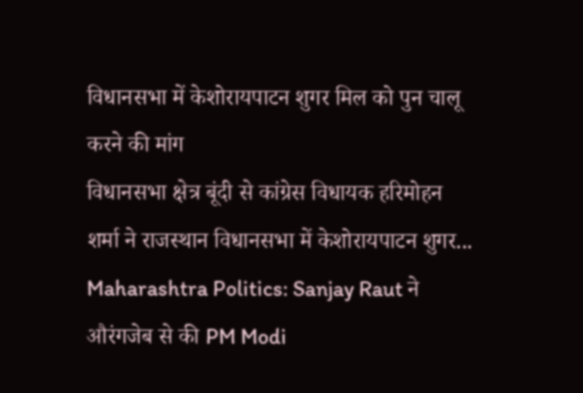विधानसभा में केशोरायपाटन शुगर मिल को पुन चालू करने की मांग
विधानसभा क्षेत्र बूंदी से कांग्रेस विधायक हरिमोहन शर्मा ने राजस्थान विधानसभा में केशोरायपाटन शुगर...
Maharashtra Politics: Sanjay Raut ने औरंगजेब से की PM Modi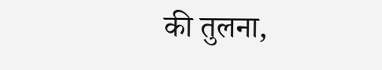की तुलना,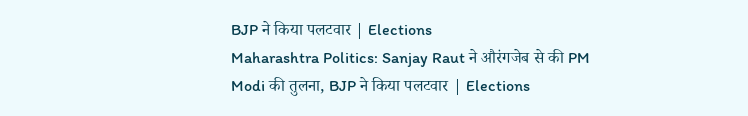BJP ने किया पलटवार | Elections
Maharashtra Politics: Sanjay Raut ने औरंगजेब से की PM Modi की तुलना, BJP ने किया पलटवार | Elections